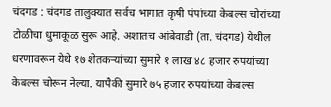चंदगड : चंदगड तालुक्यात सर्वच भागात कृषी पंपांच्या केबल्स चोरांच्या टोळीचा धुमाकूळ सुरू आहे. अशातच आंबेवाडी (ता. चंदगड) येथील धरणावरून येथे १७ शेतकऱ्यांच्या सुमारे १ लाख ४८ हजार रुपयांच्या केबल्स चोरून नेल्या. यापैकी सुमारे ७५ हजार रुपयांच्या केबल्स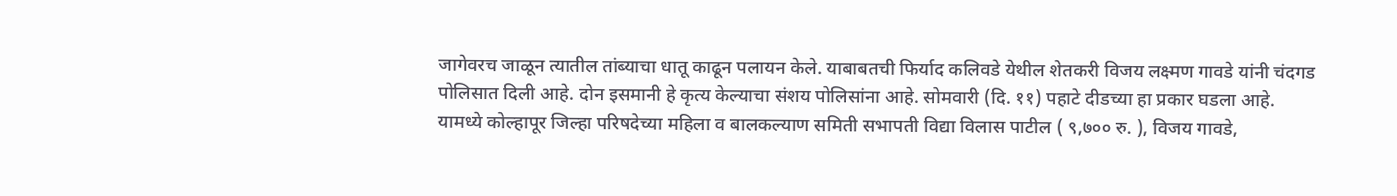जागेवरच जाळून त्यातील तांब्याचा धातू काढून पलायन केले. याबाबतची फिर्याद कलिवडे येथील शेतकरी विजय लक्ष्मण गावडे यांनी चंदगड पोलिसात दिली आहे. दोन इसमानी हे कृत्य केल्याचा संशय पोलिसांना आहे. सोमवारी (दि. ११) पहाटे दीडच्या हा प्रकार घडला आहे.
यामध्ये कोल्हापूर जिल्हा परिषदेच्या महिला व बालकल्याण समिती सभापती विद्या विलास पाटील ( ९,७०० रु. ), विजय गावडे,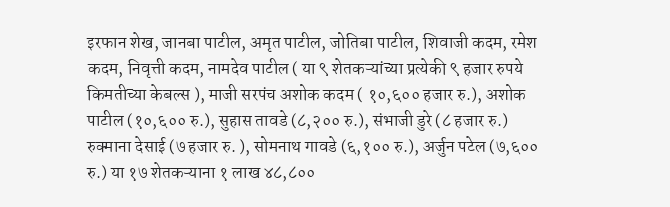इरफान शेख, जानबा पाटील, अमृत पाटील, जोतिबा पाटील, शिवाजी कदम, रमेश कदम, निवृत्ती कदम, नामदेव पाटील ( या ९ शेतकऱ्यांच्या प्रत्येकी ९ हजार रुपये किमतीच्या केबल्स ), माजी सरपंच अशोक कदम ( १०,६०० हजार रु.), अशोक पाटील (१०,६०० रु.), सुहास तावडे (८,२०० रु.), संभाजी डुरे (८ हजार रु.) रुक्माना देसाई (७ हजार रु. ), सोमनाथ गावडे (६,१०० रु.), अर्जुन पटेल (७,६०० रु.) या १७ शेतकऱ्याना १ लाख ४८,८००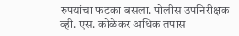रुपयांचा फटका बसला. पोलीस उपनिरीक्षक व्ही. एस. कोळेकर अधिक तपास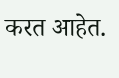करत आहेत.